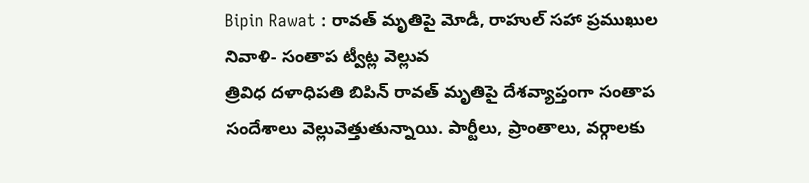Bipin Rawat : రావత్ మృతిపై మోడీ, రాహుల్ సహా ప్రముఖుల నివాళి- సంతాప ట్వీట్ల వెల్లువ
త్రివిధ దళాధిపతి బిపిన్ రావత్ మృతిపై దేశవ్యాప్తంగా సంతాప సందేశాలు వెల్లువెత్తుతున్నాయి. పార్టీలు, ప్రాంతాలు, వర్గాలకు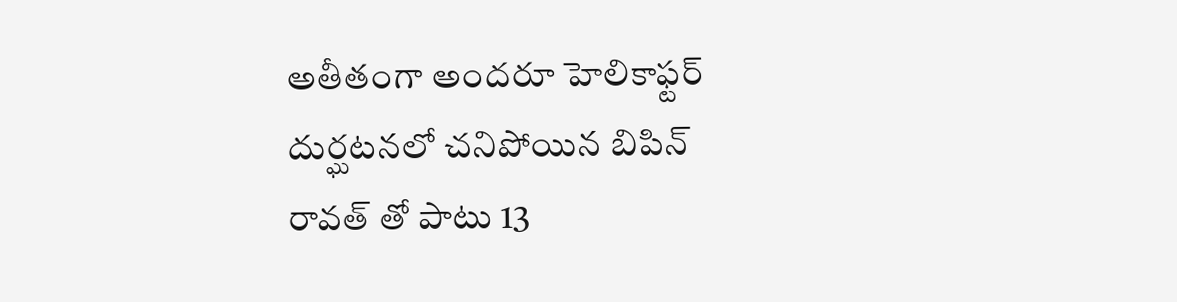అతీతంగా అందరూ హెలికాఫ్టర్ దుర్ఘటనలో చనిపోయిన బిపిన్ రావత్ తో పాటు 13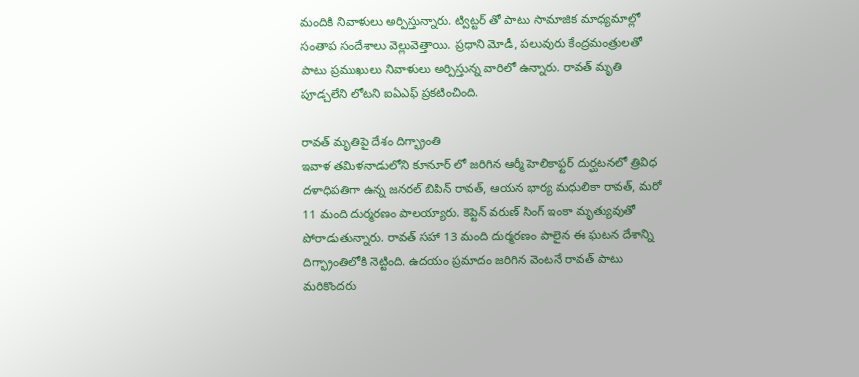మందికి నివాళులు అర్పిస్తున్నారు. ట్విట్టర్ తో పాటు సామాజిక మాధ్యమాల్లో సంతాప సందేశాలు వెల్లువెత్తాయి. ప్రధాని మోడీ, పలువురు కేంద్రమంత్రులతో పాటు ప్రముఖులు నివాళులు అర్పిస్తున్న వారిలో ఉన్నారు. రావత్ మృతి పూడ్చలేని లోటని ఐఏఎఫ్ ప్రకటించింది.

రావత్ మృతిపై దేశం దిగ్భ్రాంతి
ఇవాళ తమిళనాడులోని కూనూర్ లో జరిగిన ఆర్మీ హెలికాఫ్టర్ దుర్ఘటనలో త్రివిధ దళాధిపతిగా ఉన్న జనరల్ బిపిన్ రావత్, ఆయన భార్య మధులికా రావత్, మరో 11 మంది దుర్మరణం పాలయ్యారు. కెప్టెన్ వరుణ్ సింగ్ ఇంకా మృత్యువుతో పోరాడుతున్నారు. రావత్ సహా 13 మంది దుర్మరణం పాలైన ఈ ఘటన దేశాన్ని దిగ్భ్రాంతిలోకి నెట్టింది. ఉదయం ప్రమాదం జరిగిన వెంటనే రావత్ పాటు మరికొందరు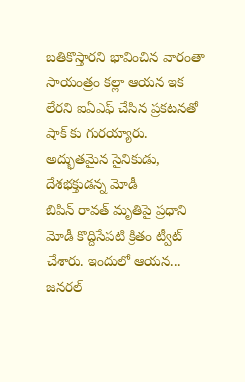బతికొస్తారని భావించిన వారంతా సాయంత్రం కల్లా ఆయన ఇక లేరని ఐఏఎఫ్ చేసిన ప్రకటనతో షాక్ కు గురయ్యారు.
అద్భుతమైన సైనికుడు, దేశభక్తుడన్న మోడీ
బిపిన్ రావత్ మృతిపై ప్రధాని మోడీ కొద్దిసేపటి క్రితం ట్వీట్ చేశారు. ఇందులో ఆయన... జనరల్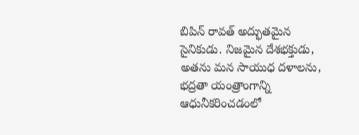బిపిన్ రావత్ అద్భుతమైన సైనికుడు. నిజమైన దేశభక్తుడు, అతను మన సాయుధ దళాలను, భద్రతా యంత్రాంగాన్ని ఆధునీకరించడంలో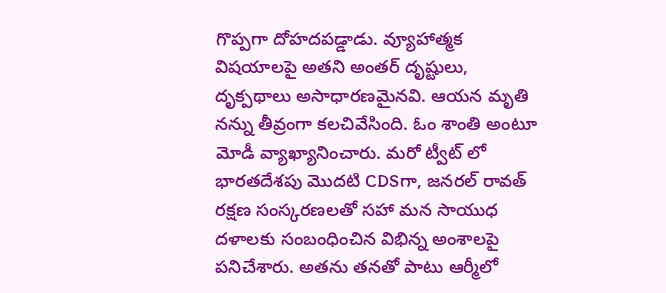గొప్పగా దోహదపడ్డాడు. వ్యూహాత్మక విషయాలపై అతని అంతర్ దృష్టులు, దృక్పథాలు అసాధారణమైనవి. ఆయన మృతి నన్ను తీవ్రంగా కలచివేసింది. ఓం శాంతి అంటూ మోడీ వ్యాఖ్యానించారు. మరో ట్వీట్ లో భారతదేశపు మొదటి CDSగా, జనరల్ రావత్ రక్షణ సంస్కరణలతో సహా మన సాయుధ దళాలకు సంబంధించిన విభిన్న అంశాలపై పనిచేశారు. అతను తనతో పాటు ఆర్మీలో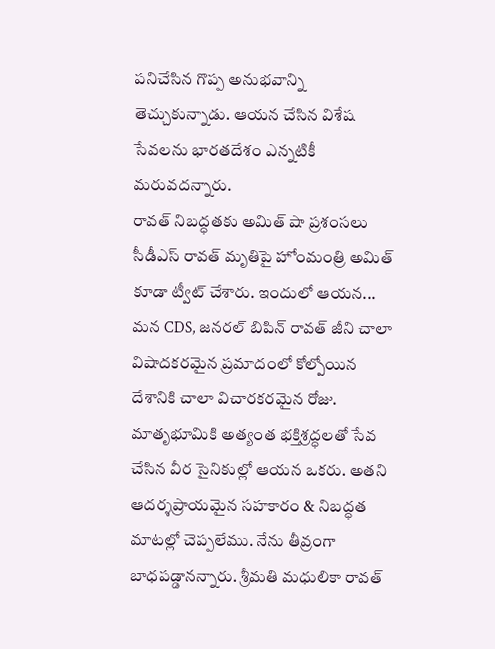పనిచేసిన గొప్ప అనుభవాన్ని తెచ్చుకున్నాడు. ఆయన చేసిన విశేష సేవలను భారతదేశం ఎన్నటికీ మరువదన్నారు.
రావత్ నిబద్ధతకు అమిత్ షా ప్రశంసలు
సీడీఎస్ రావత్ మృతిపై హోంమంత్రి అమిత్ కూడా ట్వీట్ చేశారు. ఇందులో ఆయన... మన CDS, జనరల్ బిపిన్ రావత్ జీని చాలా విషాదకరమైన ప్రమాదంలో కోల్పోయిన దేశానికి చాలా విచారకరమైన రోజు. మాతృభూమికి అత్యంత భక్తిశ్రద్ధలతో సేవ చేసిన వీర సైనికుల్లో ఆయన ఒకరు. అతని ఆదర్శప్రాయమైన సహకారం & నిబద్ధత మాటల్లో చెప్పలేము. నేను తీవ్రంగా బాధపడ్డానన్నారు. శ్రీమతి మధులికా రావత్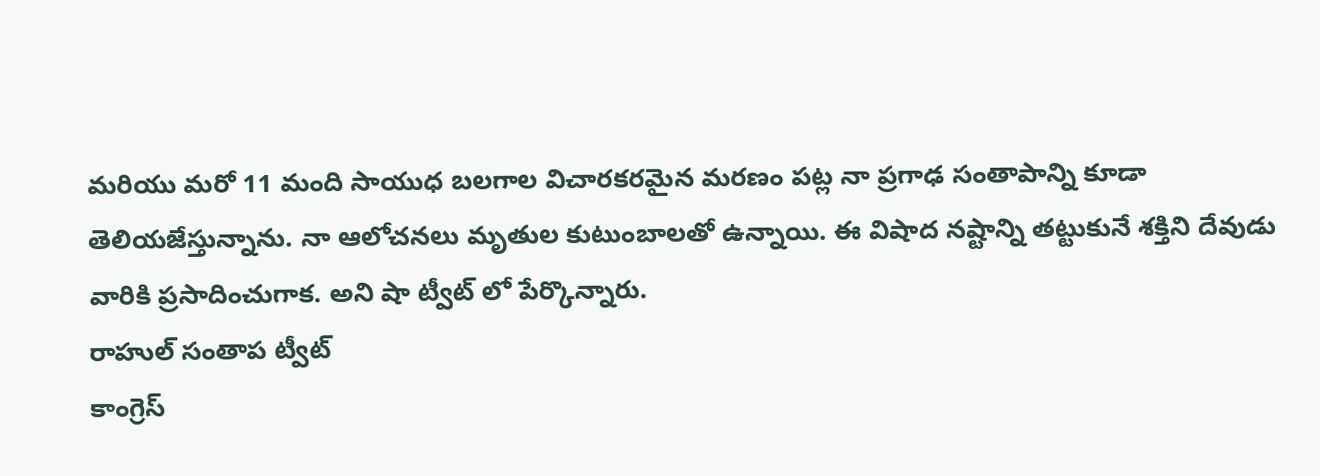మరియు మరో 11 మంది సాయుధ బలగాల విచారకరమైన మరణం పట్ల నా ప్రగాఢ సంతాపాన్ని కూడా తెలియజేస్తున్నాను. నా ఆలోచనలు మృతుల కుటుంబాలతో ఉన్నాయి. ఈ విషాద నష్టాన్ని తట్టుకునే శక్తిని దేవుడు వారికి ప్రసాదించుగాక. అని షా ట్వీట్ లో పేర్కొన్నారు.
రాహుల్ సంతాప ట్వీట్
కాంగ్రెస్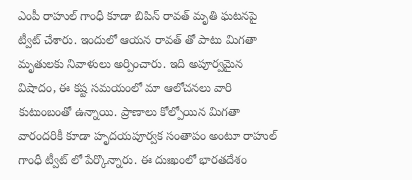ఎంపీ రాహుల్ గాంధీ కూడా బిపిన్ రావత్ మృతి ఘటనపై ట్వీట్ చేశారు. ఇందులో ఆయన రావత్ తో పాటు మిగతా మృతులకు నివాళులు అర్పించారు. ఇది అపూర్వమైన విషాదం, ఈ కష్ట సమయంలో మా ఆలోచనలు వారి కుటుంబంతో ఉన్నాయి. ప్రాణాలు కోల్పోయిన మిగతా వారందరికీ కూడా హృదయపూర్వక సంతాపం అంటూ రాహుల్ గాంధీ ట్వీట్ లో పేర్కొన్నారు. ఈ దుఃఖంలో భారతదేశం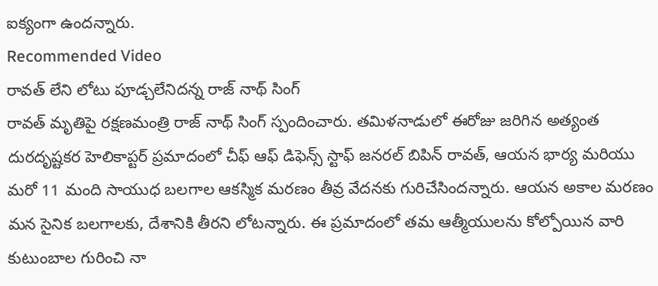ఐక్యంగా ఉందన్నారు.
Recommended Video
రావత్ లేని లోటు పూడ్చలేనిదన్న రాజ్ నాథ్ సింగ్
రావత్ మృతిపై రక్షణమంత్రి రాజ్ నాథ్ సింగ్ స్పందించారు. తమిళనాడులో ఈరోజు జరిగిన అత్యంత దురదృష్టకర హెలికాప్టర్ ప్రమాదంలో చీఫ్ ఆఫ్ డిఫెన్స్ స్టాఫ్ జనరల్ బిపిన్ రావత్, ఆయన భార్య మరియు మరో 11 మంది సాయుధ బలగాల ఆకస్మిక మరణం తీవ్ర వేదనకు గురిచేసిందన్నారు. ఆయన అకాల మరణం మన సైనిక బలగాలకు, దేశానికి తీరని లోటన్నారు. ఈ ప్రమాదంలో తమ ఆత్మీయులను కోల్పోయిన వారి కుటుంబాల గురించి నా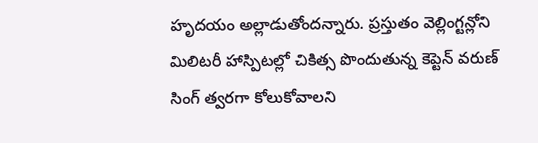హృదయం అల్లాడుతోందన్నారు. ప్రస్తుతం వెల్లింగ్టన్లోని మిలిటరీ హాస్పిటల్లో చికిత్స పొందుతున్న కెప్టెన్ వరుణ్ సింగ్ త్వరగా కోలుకోవాలని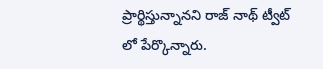ప్రార్థిస్తున్నానని రాజ్ నాథ్ ట్వీట్ లో పేర్కొన్నారు.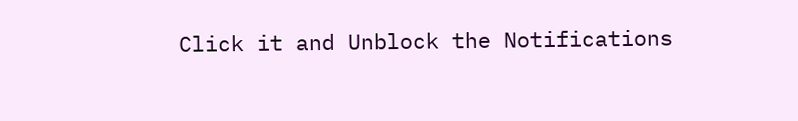Click it and Unblock the Notifications